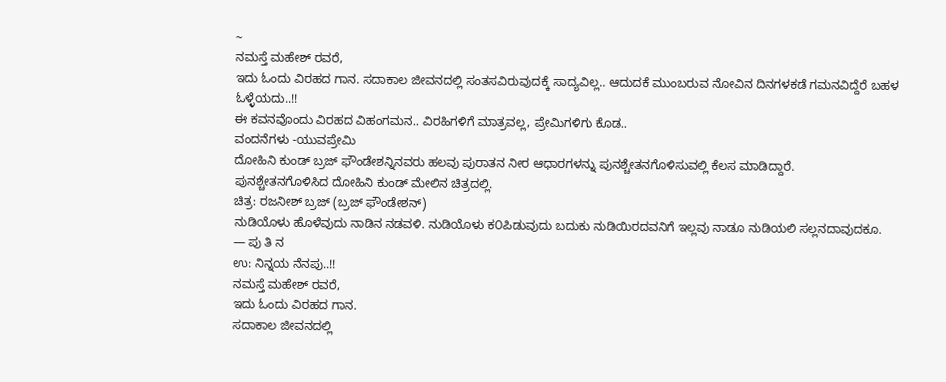~
ನಮಸ್ತೆ ಮಹೇಶ್ ರವರೆ,
ಇದು ಓಂದು ವಿರಹದ ಗಾನ. ಸದಾಕಾಲ ಜೀವನದಲ್ಲಿ ಸಂತಸವಿರುವುದಕ್ಕೆ ಸಾದ್ಯವಿಲ್ಲ.. ಆದುದಕೆ ಮುಂಬರುವ ನೋವಿನ ದಿನಗಳಕಡೆ ಗಮನವಿದ್ದೆರೆ ಬಹಳ ಓಳ್ಳೆಯದು..!!
ಈ ಕವನವೊಂದು ವಿರಹದ ವಿಹಂಗಮನ.. ವಿರಹಿಗಳಿಗೆ ಮಾತ್ರವಲ್ಲ, ಪ್ರೇಮಿಗಳಿಗು ಕೊಡ..
ವಂದನೆಗಳು -ಯುವಪ್ರೇಮಿ
ದೋಹಿನಿ ಕುಂಡ್ ಬ್ರಜ್ ಫೌಂಡೇಶನ್ನಿನವರು ಹಲವು ಪುರಾತನ ನೀರ ಆಧಾರಗಳನ್ನು ಪುನಶ್ಚೇತನಗೊಳಿಸುವಲ್ಲಿ ಕೆಲಸ ಮಾಡಿದ್ದಾರೆ.
ಪುನಶ್ಚೇತನಗೊಳಿಸಿದ ದೋಹಿನಿ ಕುಂಡ್ ಮೇಲಿನ ಚಿತ್ರದಲ್ಲಿ.
ಚಿತ್ರ: ರಜನೀಶ್ ಬ್ರಜ್ (ಬ್ರಜ್ ಫೌಂಡೇಶನ್)
ನುಡಿಯೊಳು ಹೊಳೆವುದು ನಾಡಿನ ನಡವಳಿ. ನುಡಿಯೊಳು ಕ೦ಪಿಡುವುದು ಬದುಕು ನುಡಿಯಿರದವನಿಗೆ ಇಲ್ಲವು ನಾಡೂ ನುಡಿಯಲಿ ಸಲ್ಲನದಾವುದಕೂ.
— ಪು ತಿ ನ
ಉ: ನಿನ್ನಯ ನೆನಪು..!!
ನಮಸ್ತೆ ಮಹೇಶ್ ರವರೆ,
ಇದು ಓಂದು ವಿರಹದ ಗಾನ.
ಸದಾಕಾಲ ಜೀವನದಲ್ಲಿ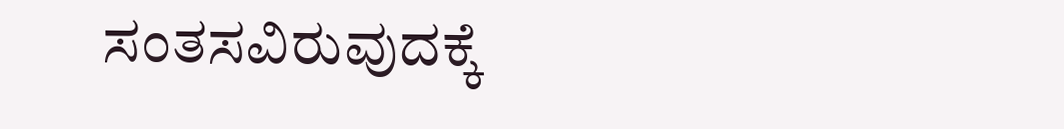ಸಂತಸವಿರುವುದಕ್ಕೆ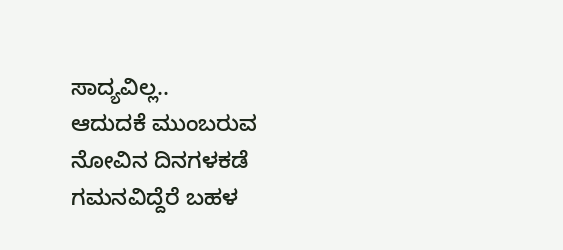ಸಾದ್ಯವಿಲ್ಲ..
ಆದುದಕೆ ಮುಂಬರುವ ನೋವಿನ ದಿನಗಳಕಡೆ ಗಮನವಿದ್ದೆರೆ ಬಹಳ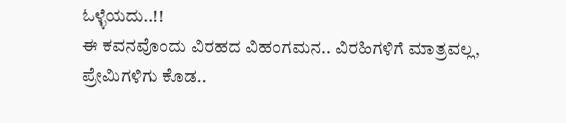ಓಳ್ಳೆಯದು..!!
ಈ ಕವನವೊಂದು ವಿರಹದ ವಿಹಂಗಮನ.. ವಿರಹಿಗಳಿಗೆ ಮಾತ್ರವಲ್ಲ, ಪ್ರೇಮಿಗಳಿಗು ಕೊಡ..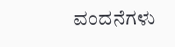ವಂದನೆಗಳು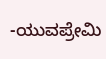-ಯುವಪ್ರೇಮಿ